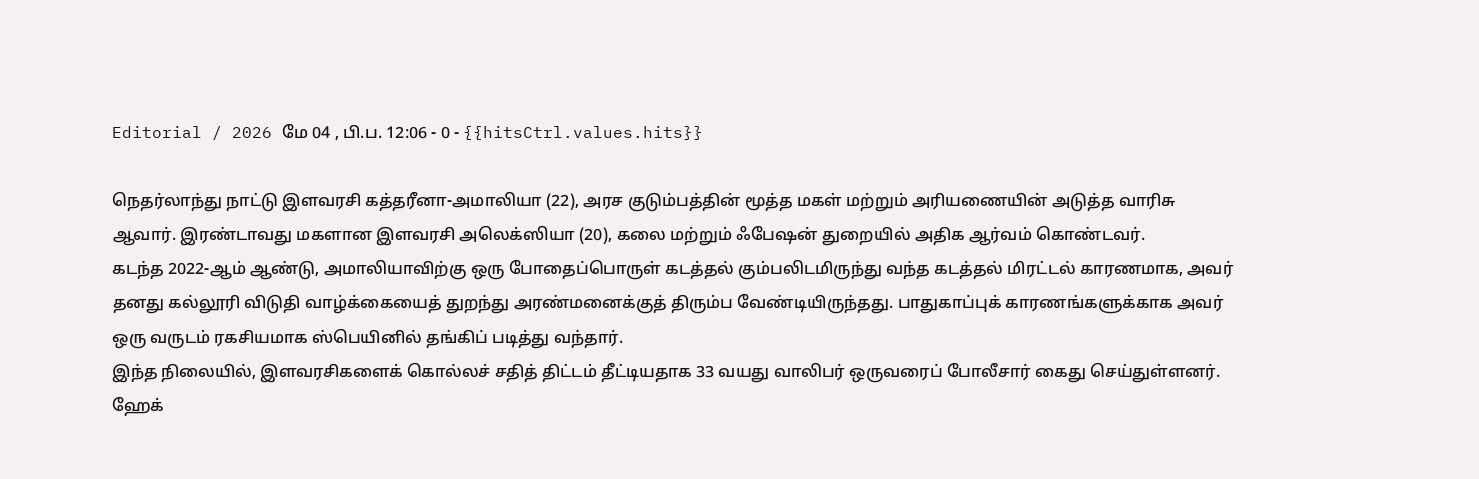Editorial / 2026 மே 04 , பி.ப. 12:06 - 0 - {{hitsCtrl.values.hits}}

நெதர்லாந்து நாட்டு இளவரசி கத்தரீனா-அமாலியா (22), அரச குடும்பத்தின் மூத்த மகள் மற்றும் அரியணையின் அடுத்த வாரிசு ஆவார். இரண்டாவது மகளான இளவரசி அலெக்ஸியா (20), கலை மற்றும் ஃபேஷன் துறையில் அதிக ஆர்வம் கொண்டவர்.
கடந்த 2022-ஆம் ஆண்டு, அமாலியாவிற்கு ஒரு போதைப்பொருள் கடத்தல் கும்பலிடமிருந்து வந்த கடத்தல் மிரட்டல் காரணமாக, அவர் தனது கல்லூரி விடுதி வாழ்க்கையைத் துறந்து அரண்மனைக்குத் திரும்ப வேண்டியிருந்தது. பாதுகாப்புக் காரணங்களுக்காக அவர் ஒரு வருடம் ரகசியமாக ஸ்பெயினில் தங்கிப் படித்து வந்தார்.
இந்த நிலையில், இளவரசிகளைக் கொல்லச் சதித் திட்டம் தீட்டியதாக 33 வயது வாலிபர் ஒருவரைப் போலீசார் கைது செய்துள்ளனர். ஹேக்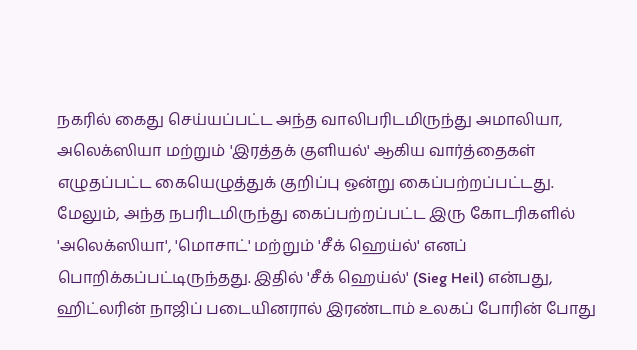நகரில் கைது செய்யப்பட்ட அந்த வாலிபரிடமிருந்து அமாலியா, அலெக்ஸியா மற்றும் 'இரத்தக் குளியல்' ஆகிய வார்த்தைகள் எழுதப்பட்ட கையெழுத்துக் குறிப்பு ஒன்று கைப்பற்றப்பட்டது.
மேலும், அந்த நபரிடமிருந்து கைப்பற்றப்பட்ட இரு கோடரிகளில் 'அலெக்ஸியா', 'மொசாட்' மற்றும் 'சீக் ஹெய்ல்' எனப் பொறிக்கப்பட்டிருந்தது. இதில் 'சீக் ஹெய்ல்' (Sieg Heil) என்பது, ஹிட்லரின் நாஜிப் படையினரால் இரண்டாம் உலகப் போரின் போது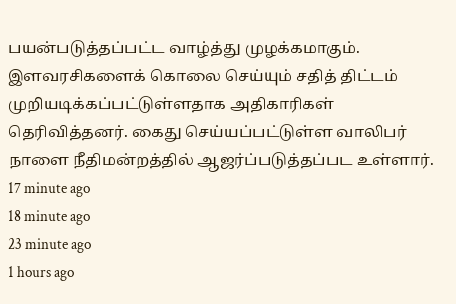பயன்படுத்தப்பட்ட வாழ்த்து முழக்கமாகும்.
இளவரசிகளைக் கொலை செய்யும் சதித் திட்டம் முறியடிக்கப்பட்டுள்ளதாக அதிகாரிகள் தெரிவித்தனர். கைது செய்யப்பட்டுள்ள வாலிபர் நாளை நீதிமன்றத்தில் ஆஜர்ப்படுத்தப்பட உள்ளார்.
17 minute ago
18 minute ago
23 minute ago
1 hours ago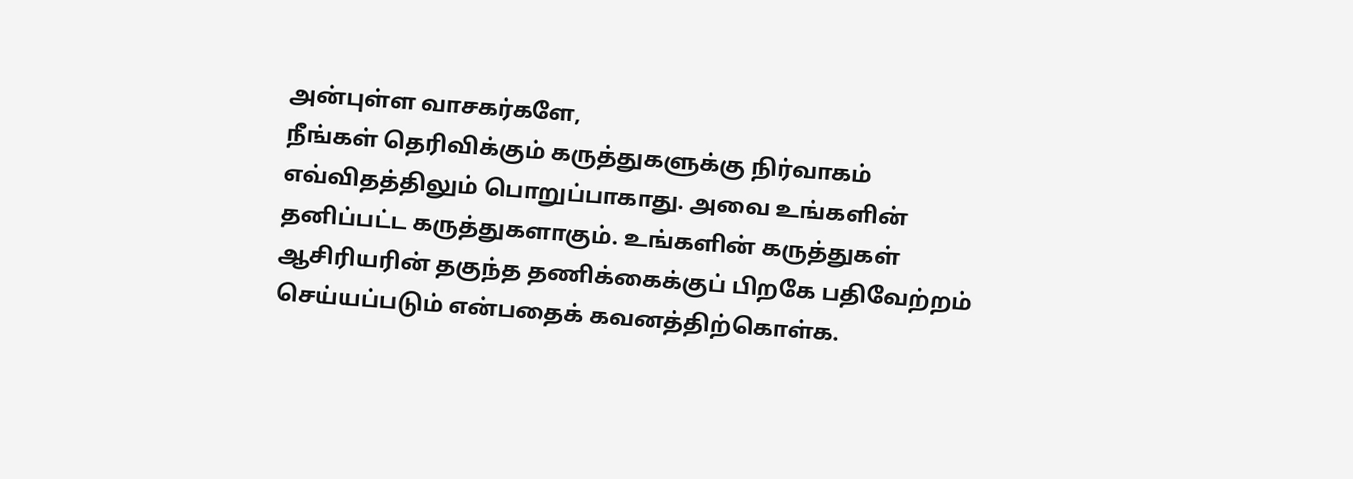அன்புள்ள வாசகர்களே,
நீங்கள் தெரிவிக்கும் கருத்துகளுக்கு நிர்வாகம் எவ்விதத்திலும் பொறுப்பாகாது. அவை உங்களின் தனிப்பட்ட கருத்துகளாகும். உங்களின் கருத்துகள் ஆசிரியரின் தகுந்த தணிக்கைக்குப் பிறகே பதிவேற்றம் செய்யப்படும் என்பதைக் கவனத்திற்கொள்க.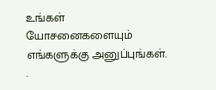உங்கள் யோசனைகளையும் எங்களுக்கு அனுப்புங்கள். .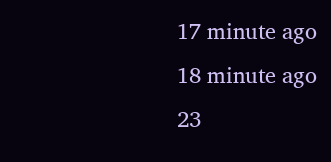17 minute ago
18 minute ago
23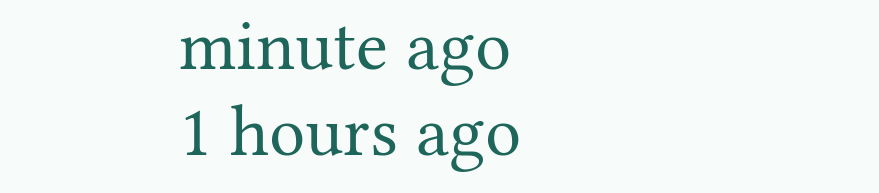minute ago
1 hours ago